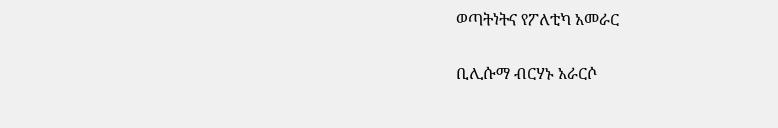ወጣትነትና የፖለቲካ አመራር

ቢሊሱማ ብርሃኑ አራርሶ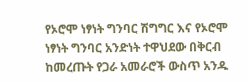የኦሮሞ ነፃነት ግንባር ሽግግር እና የኦሮሞ ነፃነት ግንባር አንድነት ተዋህደው በቅርብ ከመረጡት የጋራ አመራሮች ውስጥ አንዱ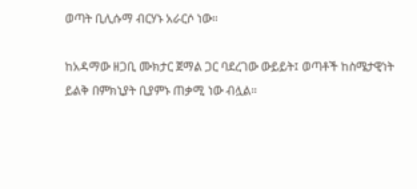ወጣት ቢሊሱማ ብርሃኑ አራርሶ ነው።

ከአዳማው ዘጋቢ ሙክታር ጀማል ጋር ባደረገው ውይይት፤ ወጣቶች ከስሜታዊነት ይልቅ በምክኒያት ቢያምኑ ጠቃሚ ነው ብሏል።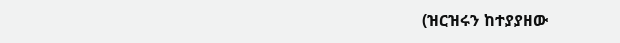(ዝርዝሩን ከተያያዘው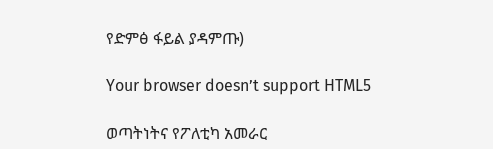የድምፅ ፋይል ያዳምጡ)

Your browser doesn’t support HTML5

ወጣትነትና የፖለቲካ አመራር